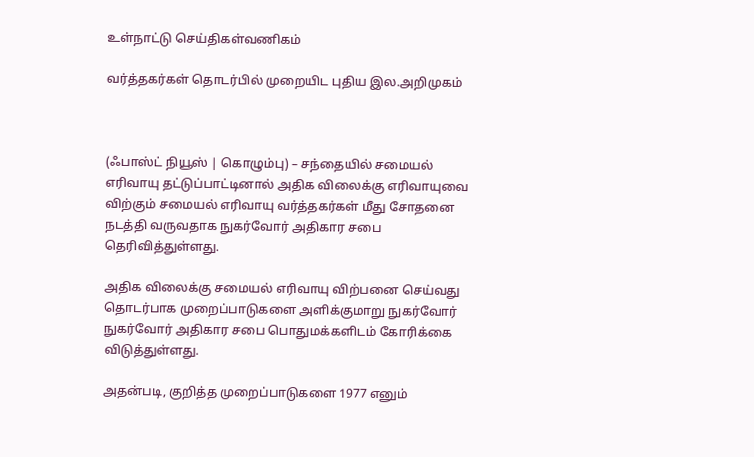உள்நாட்டு செய்திகள்வணிகம்

வர்த்தகர்கள் தொடர்பில் முறையிட புதிய இல.அறிமுகம்



(ஃபாஸ்ட் நியூஸ் | கொழும்பு) – சந்தையில் சமையல் எரிவாயு தட்டுப்பாட்டினால் அதிக விலைக்கு எரிவாயுவை விற்கும் சமையல் எரிவாயு வர்த்தகர்கள் மீது சோதனை நடத்தி வருவதாக நுகர்வோர் அதிகார சபை தெரிவித்துள்ளது.

அதிக விலைக்கு சமையல் எரிவாயு விற்பனை செய்வது தொடர்பாக முறைப்பாடுகளை அளிக்குமாறு நுகர்வோர் நுகர்வோர் அதிகார சபை பொதுமக்களிடம் கோரிக்கை விடுத்துள்ளது.

அதன்படி, குறித்த முறைப்பாடுகளை 1977 எனும்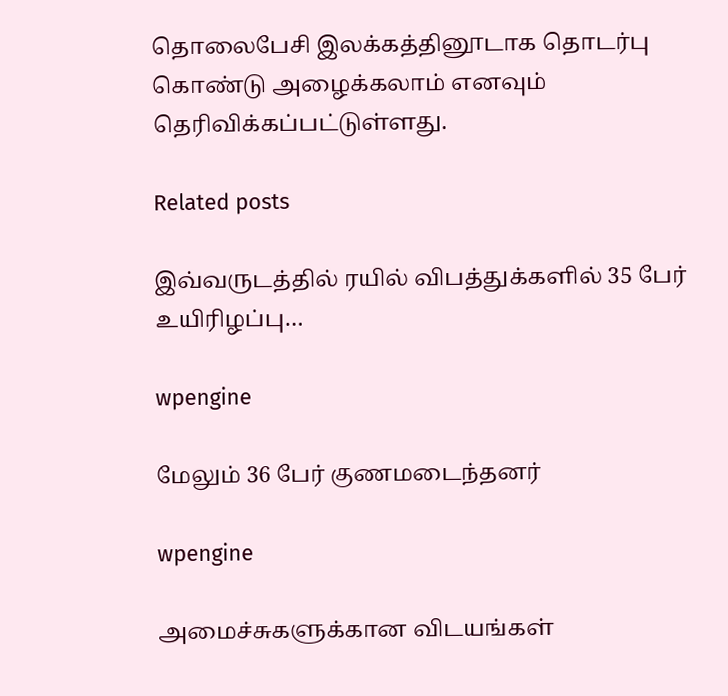தொலைபேசி இலக்கத்தினூடாக தொடர்பு கொண்டு அழைக்கலாம் எனவும் தெரிவிக்கப்பட்டுள்ளது.

Related posts

இவ்வருடத்தில் ரயில் விபத்துக்களில் 35 பேர் உயிரிழப்பு…

wpengine

மேலும் 36 பேர் குணமடைந்தனர்

wpengine

அமைச்சுகளுக்கான விடயங்கள்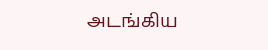அடங்கிய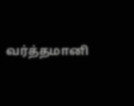வர்த்தமானி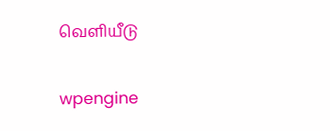வெளியீடு

wpengine